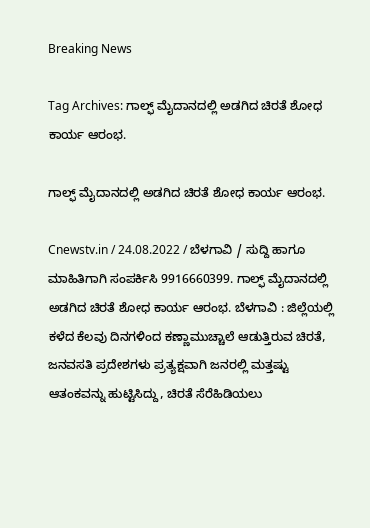Breaking News

Tag Archives: ಗಾಲ್ಫ್ ಮೈದಾನದಲ್ಲಿ ಅಡಗಿದ ಚಿರತೆ ಶೋಧ ಕಾರ್ಯ ಆರಂಭ.

ಗಾಲ್ಫ್ ಮೈದಾನದಲ್ಲಿ ಅಡಗಿದ ಚಿರತೆ ಶೋಧ ಕಾರ್ಯ ಆರಂಭ.

Cnewstv.in / 24.08.2022 / ಬೆಳಗಾವಿ / ಸುದ್ದಿ ಹಾಗೂ ಮಾಹಿತಿಗಾಗಿ ಸಂಪರ್ಕಿಸಿ 9916660399. ಗಾಲ್ಫ್ ಮೈದಾನದಲ್ಲಿ ಅಡಗಿದ ಚಿರತೆ ಶೋಧ ಕಾರ್ಯ ಆರಂಭ. ಬೆಳಗಾವಿ : ಜಿಲ್ಲೆಯಲ್ಲಿ ಕಳೆದ ಕೆಲವು ದಿನಗಳಿಂದ ಕಣ್ಣಾಮುಚ್ಚಾಲೆ ಆಡುತ್ತಿರುವ ಚಿರತೆ, ಜನವಸತಿ ಪ್ರದೇಶಗಳು ಪ್ರತ್ಯಕ್ಷವಾಗಿ ಜನರಲ್ಲಿ ಮತ್ತಷ್ಟು ಆತಂಕವನ್ನು ಹುಟ್ಟಿಸಿದ್ದು, ಚಿರತೆ ಸೆರೆಹಿಡಿಯಲು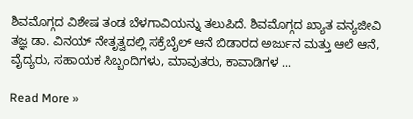ಶಿವಮೊಗ್ಗದ ವಿಶೇಷ ತಂಡ ಬೆಳಗಾವಿಯನ್ನು‌ ತಲುಪಿದೆ. ಶಿವಮೊಗ್ಗದ ಖ್ಯಾತ ವನ್ಯಜೀವಿ ತಜ್ಞ ಡಾ. ವಿನಯ್ ನೇತೃತ್ವದಲ್ಲಿ ಸಕ್ರೆಬೈಲ್ ಆನೆ ಬಿಡಾರದ ಅರ್ಜುನ ಮತ್ತು ಆಲೆ ಆನೆ, ವೈದ್ಯರು, ಸಹಾಯಕ ಸಿಬ್ಬಂದಿಗಳು, ಮಾವುತರು, ಕಾವಾಡಿಗಳ ...

Read More »